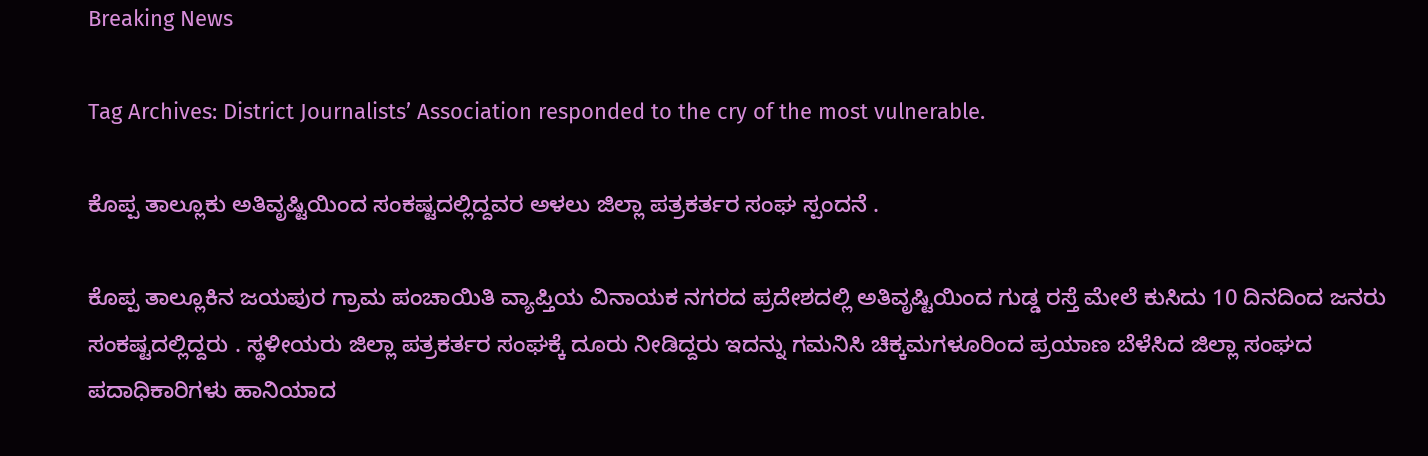Breaking News

Tag Archives: District Journalists’ Association responded to the cry of the most vulnerable.

ಕೊಪ್ಪ ತಾಲ್ಲೂಕು ಅತಿವೃಷ್ಟಿಯಿಂದ ಸಂಕಷ್ಟದಲ್ಲಿದ್ದವರ ಅಳಲು ಜಿಲ್ಲಾ ಪತ್ರಕರ್ತರ ಸಂಘ ಸ್ಪಂದನೆ .

ಕೊಪ್ಪ ತಾಲ್ಲೂಕಿನ ಜಯಪುರ ಗ್ರಾಮ ಪಂಚಾಯಿತಿ ವ್ಯಾಪ್ತಿಯ ವಿನಾಯಕ ನಗರದ ಪ್ರದೇಶದಲ್ಲಿ ಅತಿವೃಷ್ಟಿಯಿಂದ ಗುಡ್ಡ ರಸ್ತೆ ಮೇಲೆ ಕುಸಿದು 10 ದಿನದಿಂದ ಜನರು ಸಂಕಷ್ಟದಲ್ಲಿದ್ದರು . ಸ್ಥಳೀಯರು ಜಿಲ್ಲಾ ಪತ್ರಕರ್ತರ ಸಂಘಕ್ಕೆ ದೂರು ನೀಡಿದ್ದರು ಇದನ್ನು ಗಮನಿಸಿ ಚಿಕ್ಕಮಗಳೂರಿಂದ ಪ್ರಯಾಣ ಬೆಳೆಸಿದ ಜಿಲ್ಲಾ ಸಂಘದ ಪದಾಧಿಕಾರಿಗಳು ಹಾನಿಯಾದ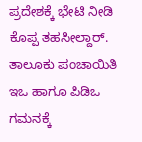ಪ್ರದೇಶಕ್ಕೆ ಭೇಟಿ ನೀಡಿ ಕೊಪ್ಪ ತಹಸೀಲ್ದಾರ್. ತಾಲೂಕು ಪಂಚಾಯಿತಿ ಇಒ ಹಾಗೂ ಪಿಡಿಒ ಗಮನಕ್ಕೆ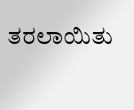ತರಲಾಯಿತು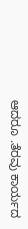ಆದರೂ .ತೆರವು ಕಾರ್ಯದ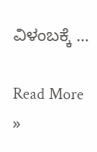ವಿಳಂಬಕ್ಕೆ …

Read More »